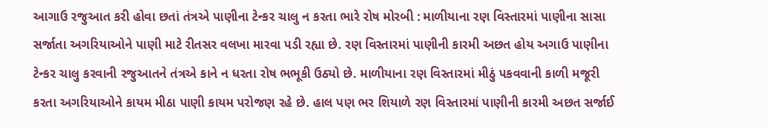આગાઉ રજુઆત કરી હોવા છતાં તંત્રએ પાણીના ટેન્કર ચાલુ ન કરતા ભારે રોષ મોરબી : માળીયાના રણ વિસ્તારમાં પાણીના સાસા સર્જાતા અગરિયાઓને પાણી માટે રીતસર વલખા મારવા પડી રહ્યા છે. રણ વિસ્તારમાં પાણીની કારમી અછત હોય અગાઉ પાણીના ટેન્કર ચાલુ કરવાની રજુઆતને તંત્રએ કાને ન ધરતા રોષ ભભૂકી ઉઠ્યો છે. માળીયાના રણ વિસ્તારમાં મીઠું પકવવાની કાળી મજૂરી કરતા અગરિયાઓને કાયમ મીઠા પાણી કાયમ પરોજણ રહે છે. હાલ પણ ભર શિયાળે રણ વિસ્તારમાં પાણીની કારમી અછત સર્જાઈ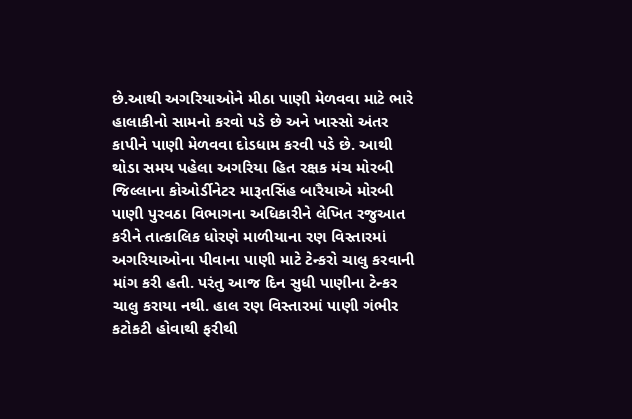છે.આથી અગરિયાઓને મીઠા પાણી મેળવવા માટે ભારે હાલાકીનો સામનો કરવો પડે છે અને ખાસ્સો અંતર કાપીને પાણી મેળવવા દોડધામ કરવી પડે છે. આથી થોડા સમય પહેલા અગરિયા હિત રક્ષક મંચ મોરબી જિલ્લાના કોઓર્ડીનેટર મારૂતસિંહ બારૈયાએ મોરબી પાણી પુરવઠા વિભાગના અધિકારીને લેખિત રજુઆત કરીને તાત્કાલિક ધોરણે માળીયાના રણ વિસ્તારમાં અગરિયાઓના પીવાના પાણી માટે ટેન્કરો ચાલુ કરવાની માંગ કરી હતી. પરંતુ આજ દિન સુધી પાણીના ટેન્કર ચાલુ કરાયા નથી. હાલ રણ વિસ્તારમાં પાણી ગંભીર કટોકટી હોવાથી ફરીથી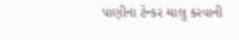પાણીના ટેન્કર ચાલુ કરવાની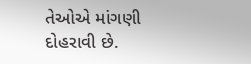તેઓએ માંગણી દોહરાવી છે.